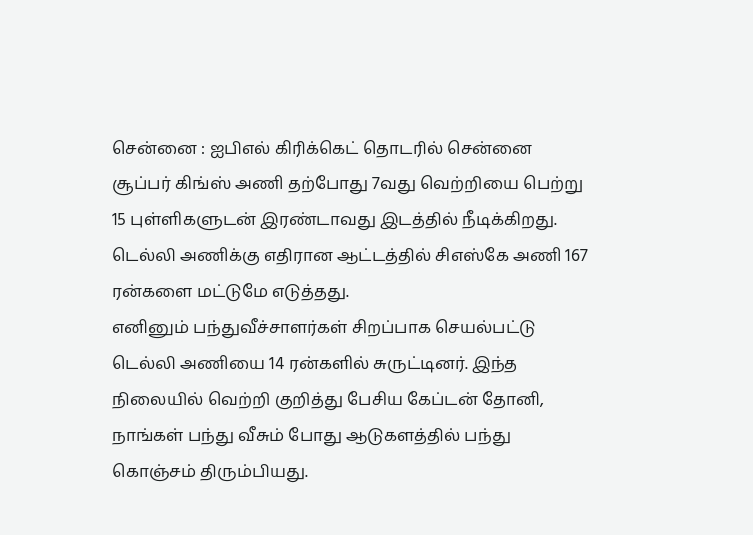சென்னை : ஐபிஎல் கிரிக்கெட் தொடரில் சென்னை சூப்பர் கிங்ஸ் அணி தற்போது 7வது வெற்றியை பெற்று 15 புள்ளிகளுடன் இரண்டாவது இடத்தில் நீடிக்கிறது. டெல்லி அணிக்கு எதிரான ஆட்டத்தில் சிஎஸ்கே அணி 167 ரன்களை மட்டுமே எடுத்தது.
எனினும் பந்துவீச்சாளர்கள் சிறப்பாக செயல்பட்டு டெல்லி அணியை 14 ரன்களில் சுருட்டினர். இந்த நிலையில் வெற்றி குறித்து பேசிய கேப்டன் தோனி, நாங்கள் பந்து வீசும் போது ஆடுகளத்தில் பந்து கொஞ்சம் திரும்பியது.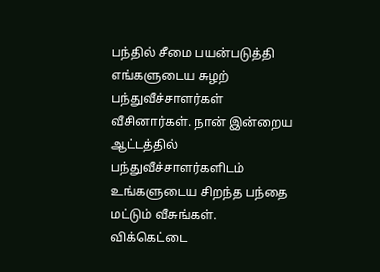பந்தில் சீமை பயன்படுத்தி எங்களுடைய சுழற் பந்துவீச்சாளர்கள் வீசினார்கள். நான் இன்றைய ஆட்டத்தில் பந்துவீச்சாளர்களிடம் உங்களுடைய சிறந்த பந்தை மட்டும் வீசுங்கள். விக்கெட்டை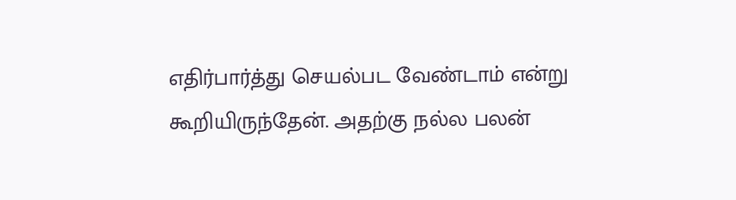எதிர்பார்த்து செயல்பட வேண்டாம் என்று கூறியிருந்தேன். அதற்கு நல்ல பலன்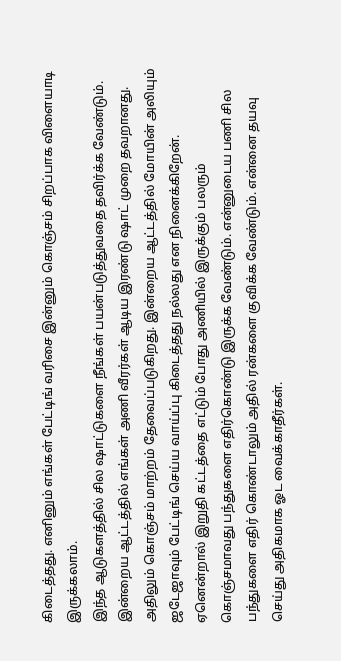கிடைத்தது. எனினும் எங்கள் பேட்டிங் வரிசை இன்னும் கொஞ்சம் சிறப்பாக விளையாடி இருக்கலாம்.
இந்த ஆடுகளத்தில் சில ஷாட்டுகளை நீங்கள் பயன்படுத்துவதை தவிர்க்க வேண்டும். இன்றைய ஆட்டத்தில் எங்கள் அணி வீரர்கள் ஆடிய இரண்டு ஷாட் முறை தவறானது. அதிலும் கொஞ்சம் மாற்றம் தேவைப்படுகிறது. இன்றைய ஆட்டத்தில் மோயின் அலியும் ஜடேஜாவும் பேட்டிங் செய்ய வாய்ப்பு கிடைத்தது நல்லது என நினைக்கிறேன்.
ஏனென்றால் இறுதி கட்டத்தை எட்டும் போது அணியில் இருக்கும் பலரும் கொஞ்சமாவது பந்துகளை எதிர்கொண்டு இருக்க வேண்டும். என்னுடைய பணி சில பந்துகளை எதிர் கொண்டாலும் அதில் ரன்களை குவிக்க வேண்டும். என்னை தயவு செய்து அதிகமாக ஓட வைக்காதீர்கள்.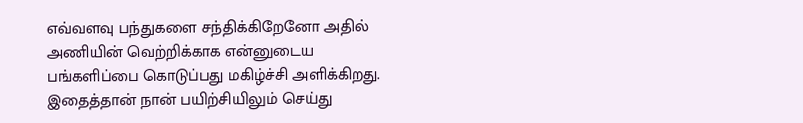எவ்வளவு பந்துகளை சந்திக்கிறேனோ அதில் அணியின் வெற்றிக்காக என்னுடைய பங்களிப்பை கொடுப்பது மகிழ்ச்சி அளிக்கிறது. இதைத்தான் நான் பயிற்சியிலும் செய்து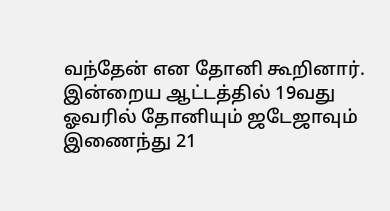வந்தேன் என தோனி கூறினார். இன்றைய ஆட்டத்தில் 19வது ஓவரில் தோனியும் ஜடேஜாவும் இணைந்து 21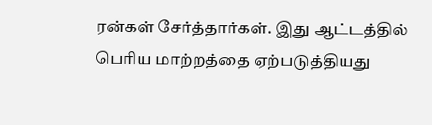ரன்கள் சேர்த்தார்கள். இது ஆட்டத்தில் பெரிய மாற்றத்தை ஏற்படுத்தியது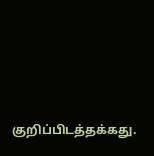குறிப்பிடத்தக்கது.